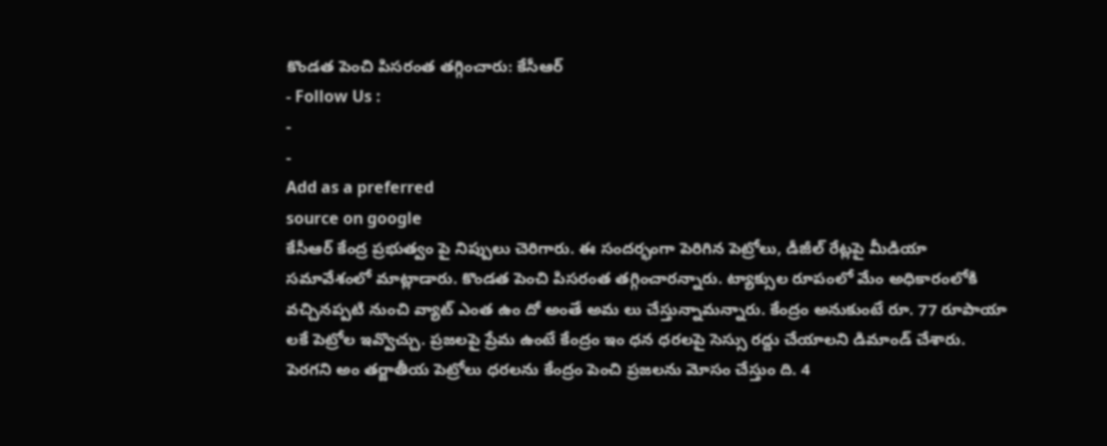కొండత పెంచి పిసరంత తగ్గించారు: కేసీఆర్
- Follow Us :
-
-
Add as a preferred
source on google
కేసీఆర్ కేంద్ర ప్రభుత్వం పై నిప్పులు చెరిగారు. ఈ సందర్భంగా పెరిగిన పెట్రోలు, డీజీల్ రేట్లపై మీడియా సమావేశంలో మాట్లాడారు. కొండత పెంచి పిసరంత తగ్గించారన్నారు. ట్యాక్సుల రూపంలో మేం అధికారంలోకి వచ్చినప్పటి నుంచి వ్యాట్ ఎంత ఉం దో అంతే అమ లు చేస్తున్నామన్నారు. కేంద్రం అనుకుంటే రూ. 77 రూపాయా లకే పెట్రోల ఇవ్వొచ్చు. ప్రజలపై ప్రేమ ఉంటే కేంద్రం ఇం ధన ధరలపై సెస్సు రద్దు చేయాలని డిమాండ్ చేశారు. పెరగని అం తర్జాతీయ పెట్రోలు ధరలను కేంద్రం పెంచి ప్రజలను మోసం చేస్తుం ది. 4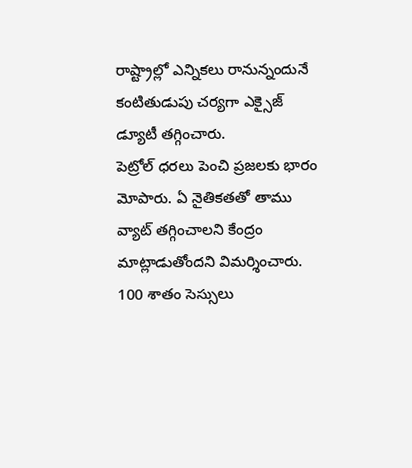రాష్ట్రాల్లో ఎన్నికలు రానున్నందునే కంటితుడుపు చర్యగా ఎక్సైజ్ డ్యూటీ తగ్గించారు.
పెట్రోల్ ధరలు పెంచి ప్రజలకు భారం మోపారు. ఏ నైతికతతో తాము వ్యాట్ తగ్గించాలని కేంద్రం మాట్లాడుతోందని విమర్శించారు. 100 శాతం సెస్సులు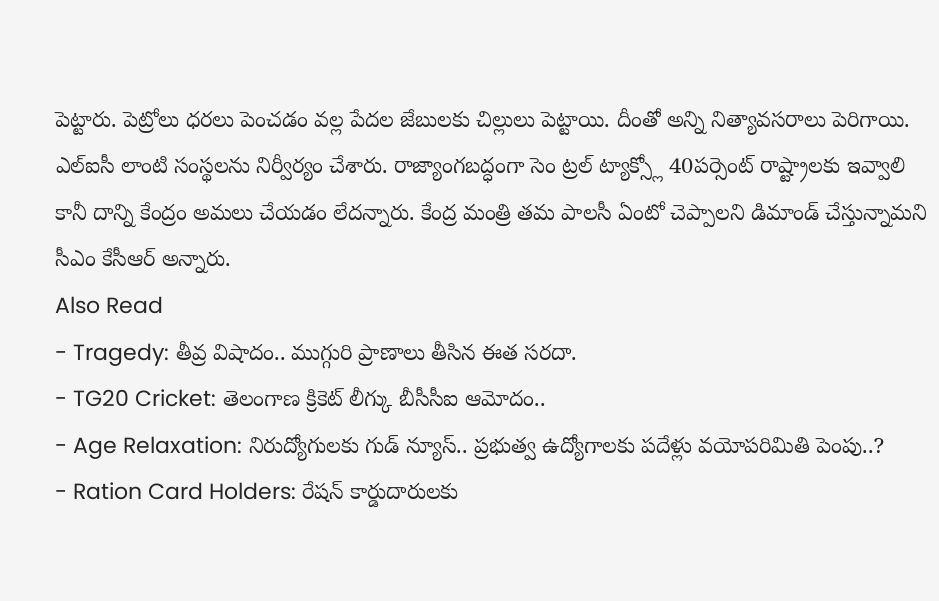పెట్టారు. పెట్రోలు ధరలు పెంచడం వల్ల పేదల జేబులకు చిల్లులు పెట్టాయి. దీంతో అన్ని నిత్యావసరాలు పెరిగాయి. ఎల్ఐసీ లాంటి సంస్థలను నిర్వీర్యం చేశారు. రాజ్యాంగబద్ధంగా సెం ట్రల్ ట్యాక్స్లో 40పర్సెంట్ రాష్ట్రాలకు ఇవ్వాలి కానీ దాన్ని కేంద్రం అమలు చేయడం లేదన్నారు. కేంద్ర మంత్రి తమ పాలసీ ఏంటో చెప్పాలని డిమాండ్ చేస్తున్నామని సీఎం కేసీఆర్ అన్నారు.
Also Read
- Tragedy: తీవ్ర విషాదం.. ముగ్గురి ప్రాణాలు తీసిన ఈత సరదా.
- TG20 Cricket: తెలంగాణ క్రికెట్ లీగ్కు బీసీసీఐ ఆమోదం..
- Age Relaxation: నిరుద్యోగులకు గుడ్ న్యూస్.. ప్రభుత్వ ఉద్యోగాలకు పదేళ్లు వయోపరిమితి పెంపు..?
- Ration Card Holders: రేషన్ కార్డుదారులకు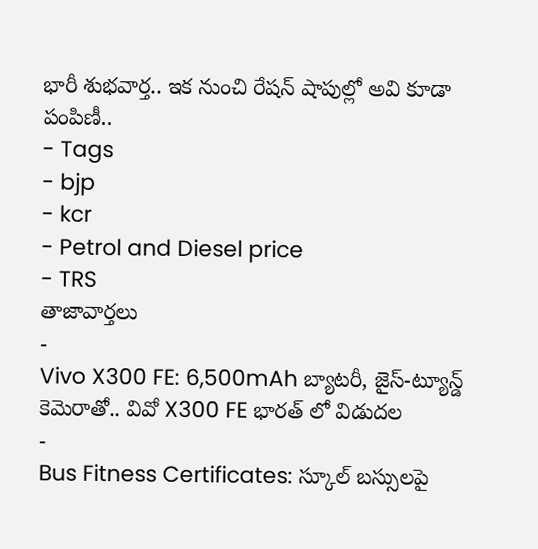భారీ శుభవార్త.. ఇక నుంచి రేషన్ షాపుల్లో అవి కూడా పంపిణీ..
- Tags
- bjp
- kcr
- Petrol and Diesel price
- TRS
తాజావార్తలు
-
Vivo X300 FE: 6,500mAh బ్యాటరీ, జైస్-ట్యూన్డ్ కెమెరాతో.. వివో X300 FE భారత్ లో విడుదల
-
Bus Fitness Certificates: స్కూల్ బస్సులపై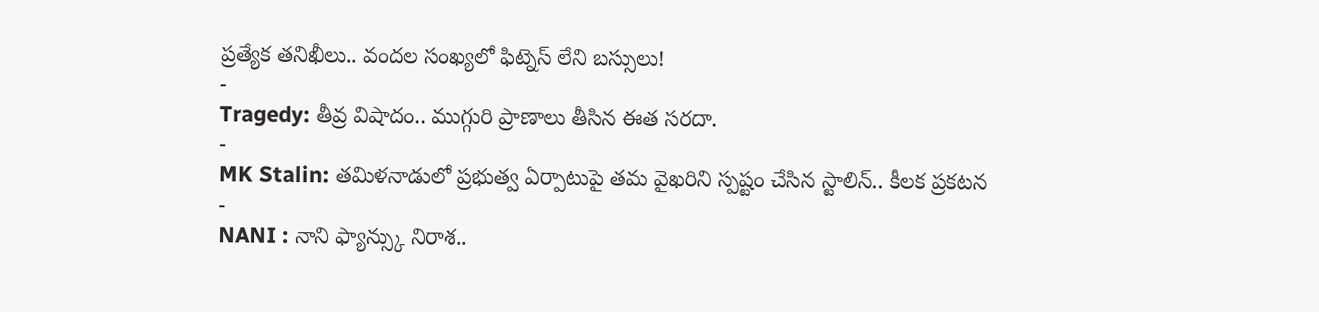ప్రత్యేక తనిఖీలు.. వందల సంఖ్యలో ఫిట్నెస్ లేని బస్సులు!
-
Tragedy: తీవ్ర విషాదం.. ముగ్గురి ప్రాణాలు తీసిన ఈత సరదా.
-
MK Stalin: తమిళనాడులో ప్రభుత్వ ఏర్పాటుపై తమ వైఖరిని స్పష్టం చేసిన స్టాలిన్.. కీలక ప్రకటన
-
NANI : నాని ఫ్యాన్స్కు నిరాశ..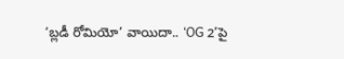‘బ్లడీ రోమియో’ వాయిదా.. ‘OG 2’పై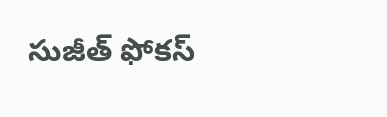సుజీత్ ఫోకస్